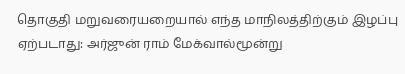தொகுதி மறுவரையறையால் எந்த மாநிலத்திற்கும் இழப்பு ஏற்படாது: அர்ஜுன் ராம் மேக்வால்மூன்று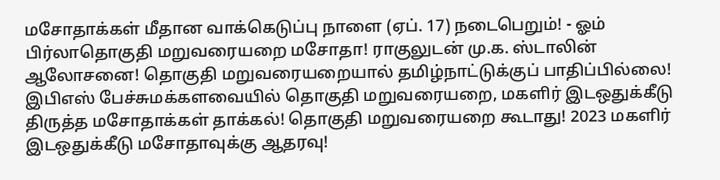மசோதாக்கள் மீதான வாக்கெடுப்பு நாளை (ஏப். 17) நடைபெறும்! - ஓம் பிர்லாதொகுதி மறுவரையறை மசோதா! ராகுலுடன் மு.க. ஸ்டாலின் ஆலோசனை! தொகுதி மறுவரையறையால் தமிழ்நாட்டுக்குப் பாதிப்பில்லை! இபிஎஸ் பேச்சுமக்களவையில் தொகுதி மறுவரையறை, மகளிர் இடஒதுக்கீடு திருத்த மசோதாக்கள் தாக்கல்! தொகுதி மறுவரையறை கூடாது! 2023 மகளிர் இடஒதுக்கீடு மசோதாவுக்கு ஆதரவு!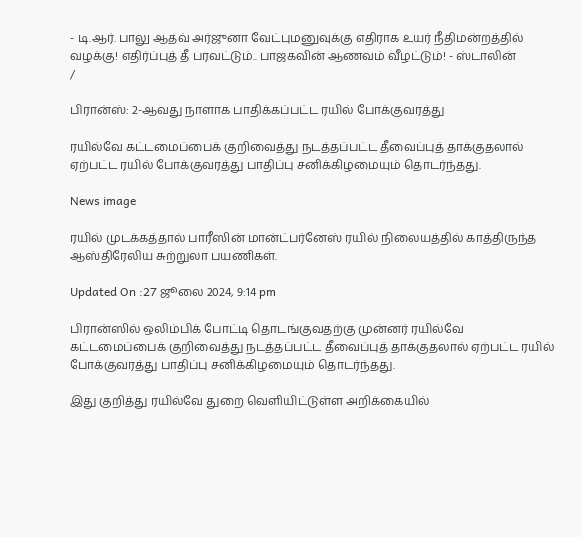- டி.ஆர். பாலு ஆதவ் அர்ஜுனா வேட்புமனுவுக்கு எதிராக உயர் நீதிமன்றத்தில் வழக்கு! எதிர்ப்புத் தீ பரவட்டும்.. பாஜகவின் ஆணவம் வீழட்டும்! - ஸ்டாலின்
/

பிரான்ஸ்: 2-ஆவது நாளாக பாதிக்கப்பட்ட ரயில் போக்குவரத்து

ரயில்வே கட்டமைப்பைக் குறிவைத்து நடத்தப்பட்ட தீவைப்புத் தாக்குதலால் ஏற்பட்ட ரயில் போக்குவரத்து பாதிப்பு சனிக்கிழமையும் தொடர்ந்தது.

News image

ரயில் முடக்கத்தால் பாரீஸின் மான்ட்பர்னேஸ் ரயில் நிலையத்தில் காத்திருந்த ஆஸ்திரேலிய சுற்றுலா பயணிகள்.

Updated On :27 ஜூலை 2024, 9:14 pm

பிரான்ஸில் ஒலிம்பிக் போட்டி தொடங்குவதற்கு முன்னர் ரயில்வே கட்டமைப்பைக் குறிவைத்து நடத்தப்பட்ட தீவைப்புத் தாக்குதலால் ஏற்பட்ட ரயில் போக்குவரத்து பாதிப்பு சனிக்கிழமையும் தொடர்ந்தது.

இது குறித்து ரயில்வே துறை வெளியிட்டுள்ள அறிக்கையில்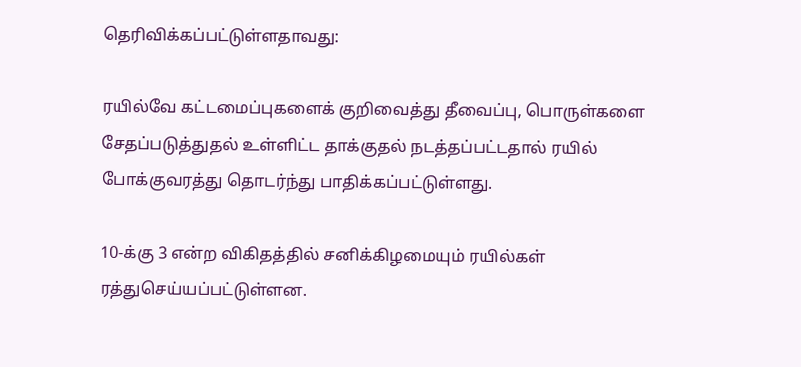தெரிவிக்கப்பட்டுள்ளதாவது:

ரயில்வே கட்டமைப்புகளைக் குறிவைத்து தீவைப்பு, பொருள்களை சேதப்படுத்துதல் உள்ளிட்ட தாக்குதல் நடத்தப்பட்டதால் ரயில் போக்குவரத்து தொடர்ந்து பாதிக்கப்பட்டுள்ளது.

10-க்கு 3 என்ற விகிதத்தில் சனிக்கிழமையும் ரயில்கள் ரத்துசெய்யப்பட்டுள்ளன.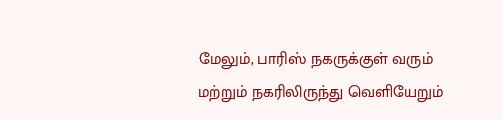மேலும், பாரிஸ் நகருக்குள் வரும் மற்றும் நகரிலிருந்து வெளியேறும்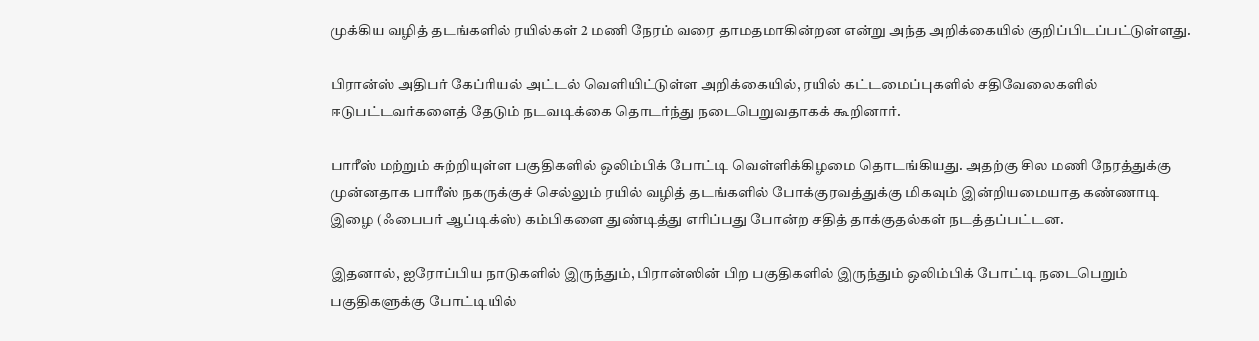முக்கிய வழித் தடங்களில் ரயில்கள் 2 மணி நேரம் வரை தாமதமாகின்றன என்று அந்த அறிக்கையில் குறிப்பிடப்பட்டுள்ளது.

பிரான்ஸ் அதிபர் கேப்ரியல் அட்டல் வெளியிட்டுள்ள அறிக்கையில், ரயில் கட்டமைப்புகளில் சதிவேலைகளில் ஈடுபட்டவர்களைத் தேடும் நடவடிக்கை தொடர்ந்து நடைபெறுவதாகக் கூறினார்.

பாரீஸ் மற்றும் சுற்றியுள்ள பகுதிகளில் ஒலிம்பிக் போட்டி வெள்ளிக்கிழமை தொடங்கியது. அதற்கு சில மணி நேரத்துக்கு முன்னதாக பாரீஸ் நகருக்குச் செல்லும் ரயில் வழித் தடங்களில் போக்குரவத்துக்கு மிகவும் இன்றியமையாத கண்ணாடி இழை (ஃபைபர் ஆப்டிக்ஸ்) கம்பிகளை துண்டித்து எரிப்பது போன்ற சதித் தாக்குதல்கள் நடத்தப்பட்டன.

இதனால், ஐரோப்பிய நாடுகளில் இருந்தும், பிரான்ஸின் பிற பகுதிகளில் இருந்தும் ஒலிம்பிக் போட்டி நடைபெறும் பகுதிகளுக்கு போட்டியில்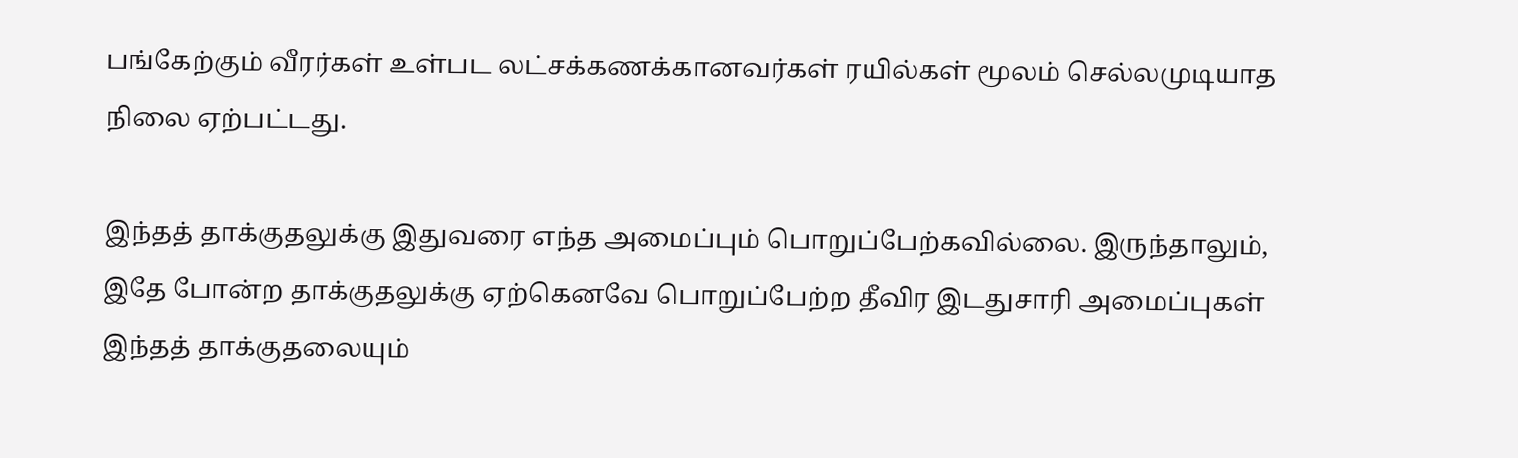பங்கேற்கும் வீரர்கள் உள்பட லட்சக்கணக்கானவர்கள் ரயில்கள் மூலம் செல்லமுடியாத நிலை ஏற்பட்டது.

இந்தத் தாக்குதலுக்கு இதுவரை எந்த அமைப்பும் பொறுப்பேற்கவில்லை. இருந்தாலும், இதே போன்ற தாக்குதலுக்கு ஏற்கெனவே பொறுப்பேற்ற தீவிர இடதுசாரி அமைப்புகள் இந்தத் தாக்குதலையும்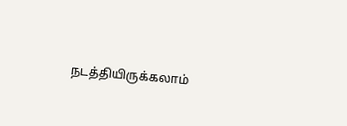நடத்தியிருக்கலாம்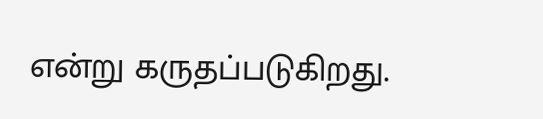என்று கருதப்படுகிறது.